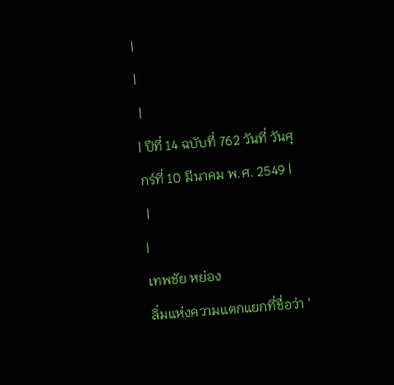|
|
 |
| ปีที่ 14 ฉบับที่ 762 วันที่ วันศุกร์ที่ 10 มีนาคม พ.ศ. 2549 |
 |
|
เทพชัย หย่อง
ลิ่มแห่งความแตกแยกที่ชื่อว่า '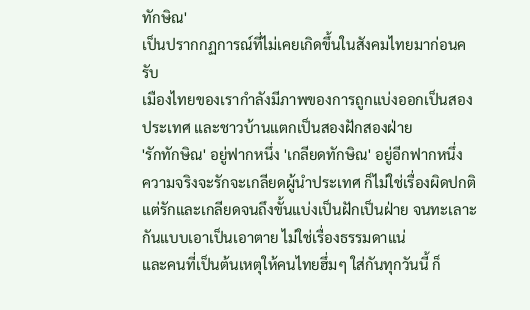ทักษิณ'
เป็นปรากกฏการณ์ที่ไม่เคยเกิดขึ้นในสังคมไทยมาก่อนครับ
เมืองไทยของเรากำลังมีภาพของการถูกแบ่งออกเป็นสองประเทศ และชาวบ้านแตกเป็นสองฝักสองฝ่าย
'รักทักษิณ' อยู่ฟากหนึ่ง 'เกลียดทักษิณ' อยู่อีกฟากหนึ่ง
ความจริงจะรักจะเกลียดผู้นำประเทศ ก็ไม่ใช่เรื่องผิดปกติ แต่รักและเกลียดจนถึงขั้นแบ่งเป็นฝักเป็นฝ่าย จนทะเลาะกันแบบเอาเป็นเอาตาย ไม่ใช่เรื่องธรรมดาแน่
และคนที่เป็นต้นเหตุให้คนไทยฮึ่มๆ ใส่กันทุกวันนี้ ก็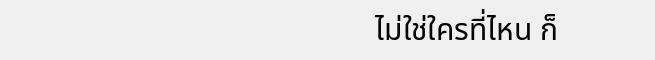ไม่ใช่ใครที่ไหน ก็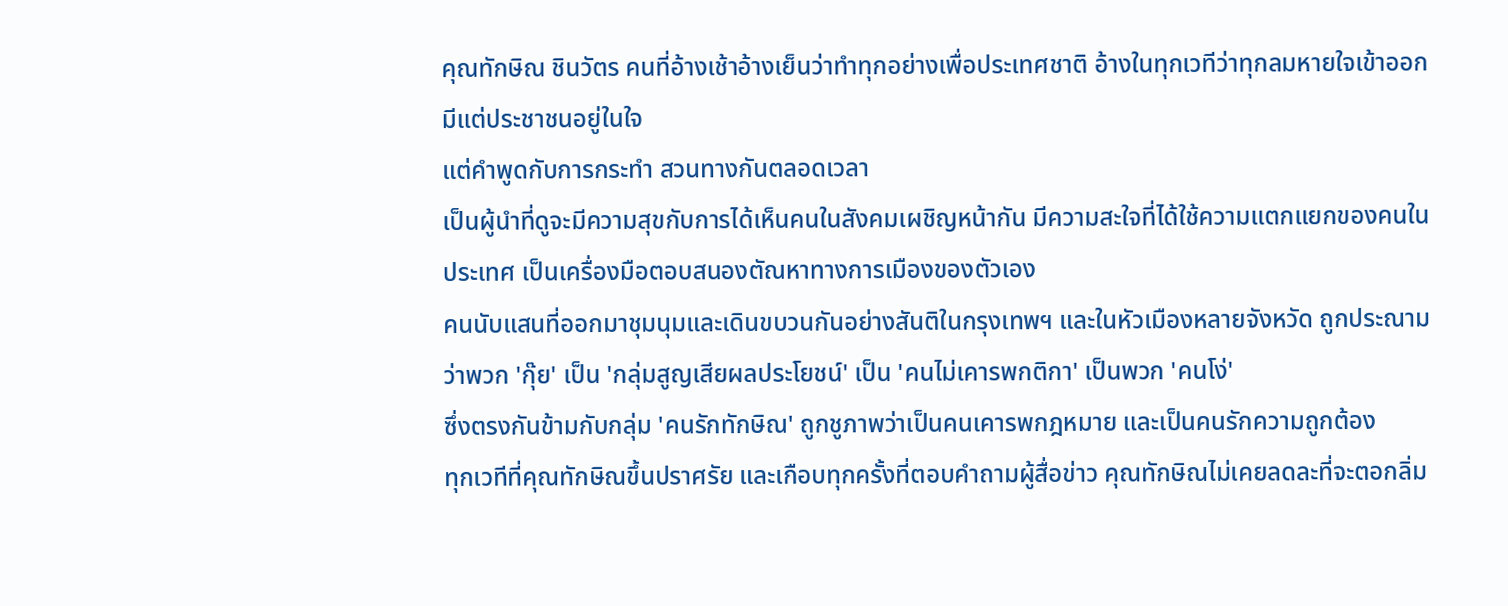คุณทักษิณ ชินวัตร คนที่อ้างเช้าอ้างเย็นว่าทำทุกอย่างเพื่อประเทศชาติ อ้างในทุกเวทีว่าทุกลมหายใจเข้าออก มีแต่ประชาชนอยู่ในใจ
แต่คำพูดกับการกระทำ สวนทางกันตลอดเวลา
เป็นผู้นำที่ดูจะมีความสุขกับการได้เห็นคนในสังคมเผชิญหน้ากัน มีความสะใจที่ได้ใช้ความแตกแยกของคนในประเทศ เป็นเครื่องมือตอบสนองตัณหาทางการเมืองของตัวเอง
คนนับแสนที่ออกมาชุมนุมและเดินขบวนกันอย่างสันติในกรุงเทพฯ และในหัวเมืองหลายจังหวัด ถูกประณามว่าพวก 'กุ๊ย' เป็น 'กลุ่มสูญเสียผลประโยชน์' เป็น 'คนไม่เคารพกติกา' เป็นพวก 'คนโง่'
ซึ่งตรงกันข้ามกับกลุ่ม 'คนรักทักษิณ' ถูกชูภาพว่าเป็นคนเคารพกฎหมาย และเป็นคนรักความถูกต้อง
ทุกเวทีที่คุณทักษิณขึ้นปราศรัย และเกือบทุกครั้งที่ตอบคำถามผู้สื่อข่าว คุณทักษิณไม่เคยลดละที่จะตอกลิ่ม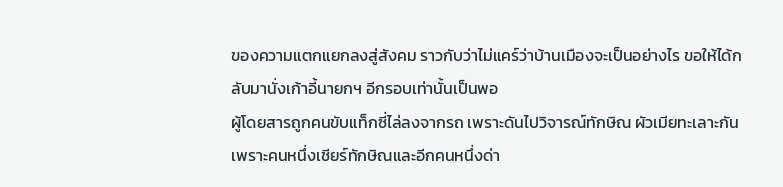ของความแตกแยกลงสู่สังคม ราวกับว่าไม่แคร์ว่าบ้านเมืองจะเป็นอย่างไร ขอให้ได้กลับมานั่งเก้าอี้นายกฯ อีกรอบเท่านั้นเป็นพอ
ผู้โดยสารถูกคนขับแท็กซี่ไล่ลงจากรถ เพราะดันไปวิจารณ์ทักษิณ ผัวเมียทะเลาะกัน เพราะคนหนึ่งเชียร์ทักษิณและอีกคนหนึ่งด่า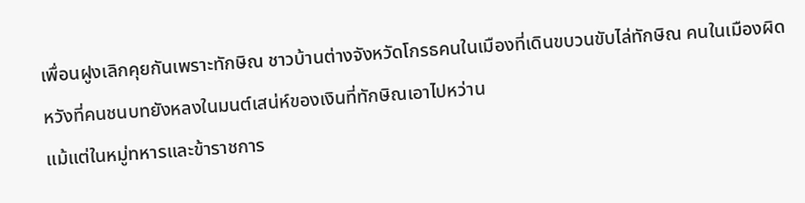เพื่อนฝูงเลิกคุยกันเพราะทักษิณ ชาวบ้านต่างจังหวัดโกรธคนในเมืองที่เดินขบวนขับไล่ทักษิณ คนในเมืองผิดหวังที่คนชนบทยังหลงในมนต์เสน่ห์ของเงินที่ทักษิณเอาไปหว่าน
แม้แต่ในหมู่ทหารและข้าราชการ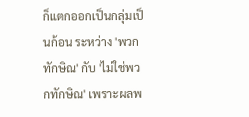ก็แตกออกเป็นกลุ่มเป็นก้อน ระหว่าง 'พวกทักษิณ' กับ 'ไม่ใช่พวกทักษิณ' เพราะผลพ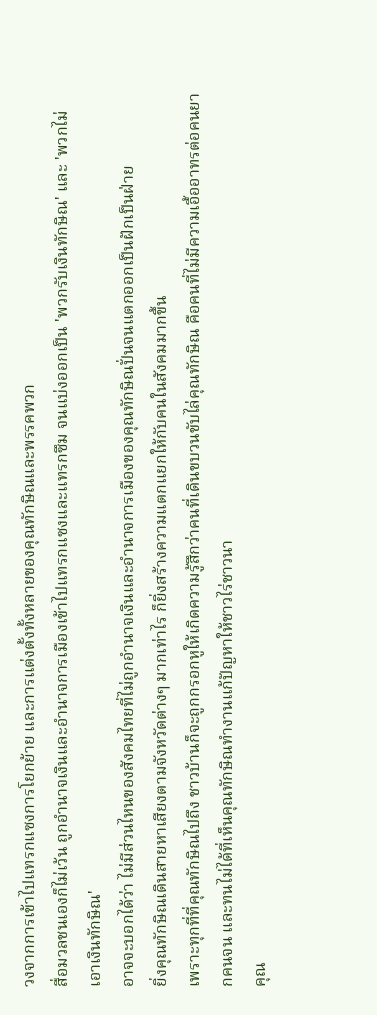วงจากการเข้าไปแทรกแซงการโยกย้าย และการแต่งตั้งทั้งหลายของคุณทักษิณและพรรคพวก
สื่อมวลชนเองก็ไม่เว้น ถูกอำนาจเงินและอำนาจการเมืองเข้าไปแทรกแซงและแทรกซึม จนแบ่งออกเป็น 'พวกรับเงินทักษิณ' และ 'พวกไม่เอาเงินทักษิณ'
อาจจะบอกได้ว่า ไม่มีส่วนไหนของสังคมไทยที่ไม่ถูกอำนาจเงินและอำนาจการเมืองของคุณทักษิณปั่นจนแตกออกเป็นฝักเป็นฝ่าย
ยิ่งคุณทักษิณเดินสายหาเสียงตามจังหวัดต่างๆ มากเท่าไร ก็ยิ่งสร้างความแตกแยกให้กับคนในสังคมมากขึ้น
เพราะทุกที่ที่คุณทักษิณไปถึง ชาวบ้านก็จะถูกกรอกหูให้เกิดความรู้สึกว่าคนที่เดินขบวนขับไล่คุณทักษิณ คือคนที่ไม่มีความเอื้ออาทรต่อคนยากคนจน และทนไม่ได้ที่เห็นคุณทักษิณทำงานแก้ปัญหาให้ชาวไร่ชาวนา
คุณ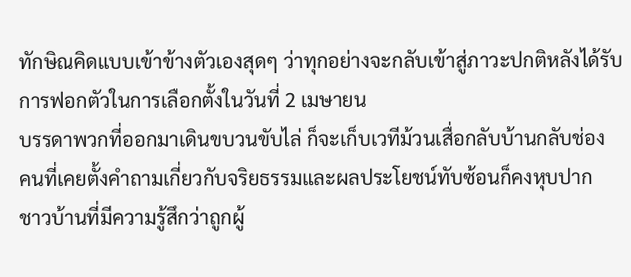ทักษิณคิดแบบเข้าข้างตัวเองสุดๆ ว่าทุกอย่างจะกลับเข้าสู่ภาวะปกติหลังได้รับการฟอกตัวในการเลือกตั้งในวันที่ 2 เมษายน
บรรดาพวกที่ออกมาเดินขบวนขับไล่ ก็จะเก็บเวทีม้วนเสื่อกลับบ้านกลับช่อง
คนที่เคยตั้งคำถามเกี่ยวกับจริยธรรมและผลประโยชน์ทับซ้อนก็คงหุบปาก
ชาวบ้านที่มีความรู้สึกว่าถูกผู้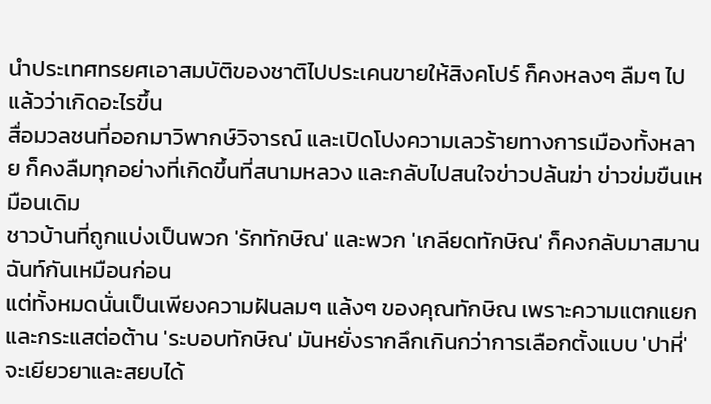นำประเทศทรยศเอาสมบัติของชาติไปประเคนขายให้สิงคโปร์ ก็คงหลงๆ ลืมๆ ไปแล้วว่าเกิดอะไรขึ้น
สื่อมวลชนที่ออกมาวิพากษ์วิจารณ์ และเปิดโปงความเลวร้ายทางการเมืองทั้งหลาย ก็คงลืมทุกอย่างที่เกิดขึ้นที่สนามหลวง และกลับไปสนใจข่าวปล้นฆ่า ข่าวข่มขืนเหมือนเดิม
ชาวบ้านที่ถูกแบ่งเป็นพวก 'รักทักษิณ' และพวก 'เกลียดทักษิณ' ก็คงกลับมาสมานฉันท์กันเหมือนก่อน
แต่ทั้งหมดนั่นเป็นเพียงความฝันลมๆ แล้งๆ ของคุณทักษิณ เพราะความแตกแยกและกระแสต่อต้าน 'ระบอบทักษิณ' มันหยั่งรากลึกเกินกว่าการเลือกตั้งแบบ 'ปาหี่' จะเยียวยาและสยบได้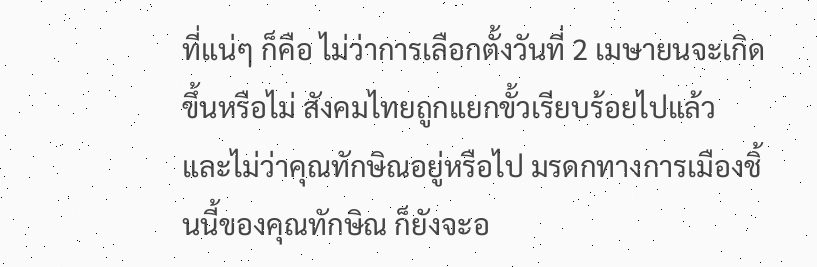ที่แน่ๆ ก็คือ ไม่ว่าการเลือกตั้งวันที่ 2 เมษายนจะเกิดขึ้นหรือไม่ สังคมไทยถูกแยกขั้วเรียบร้อยไปแล้ว
และไม่ว่าคุณทักษิณอยู่หรือไป มรดกทางการเมืองชิ้นนี้ของคุณทักษิณ ก็ยังจะอ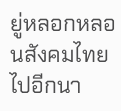ยู่หลอกหลอนสังคมไทยไปอีกนา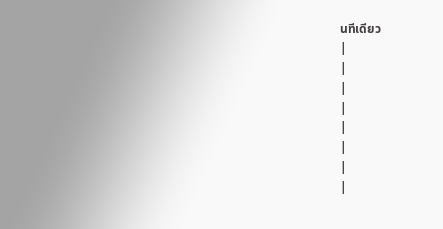นทีเดียว
|
|
|
|
|
|
|
|